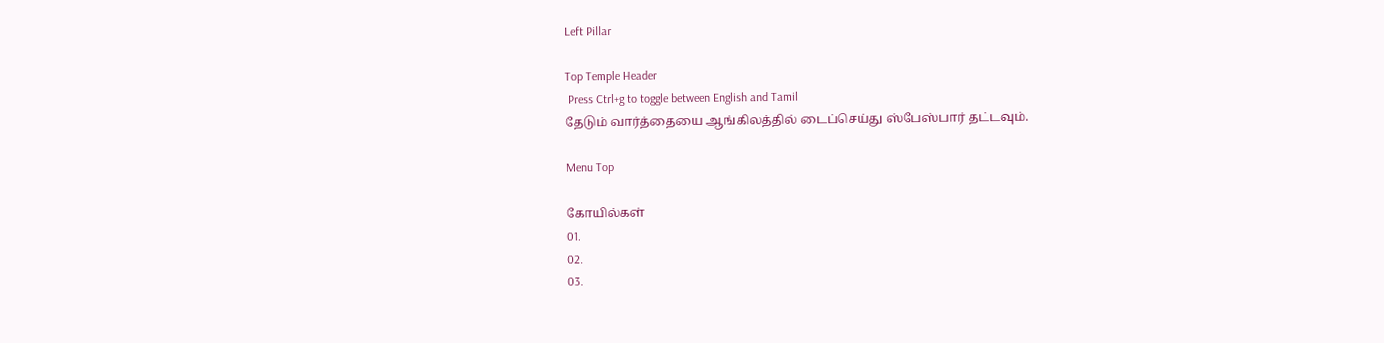Left Pillar

Top Temple Header
 Press Ctrl+g to toggle between English and Tamil
தேடும் வார்த்தையை ஆங்கிலத்தில் டைப்செய்து ஸ்பேஸ்பார் தட்டவும்.

Menu Top

கோயில்கள்
01.
02.
03.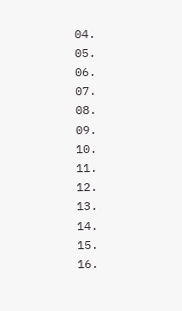04.
05.
06.
07.
08.
09.
10.
11.
12.
13.
14.
15.
16.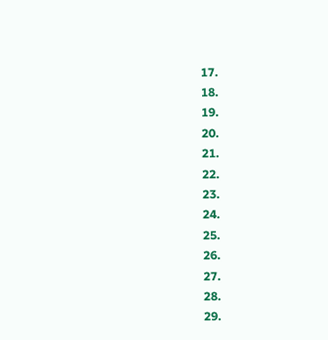17.
18.
19.
20.
21.
22.
23.
24.
25.
26.
27.
28.
29.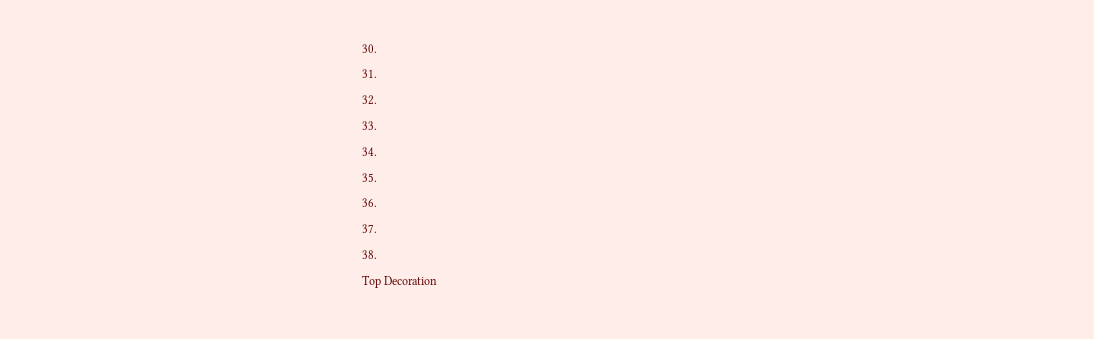30.
31.
32.
33.
34.
35.
36.
37.
38.
Top Decoration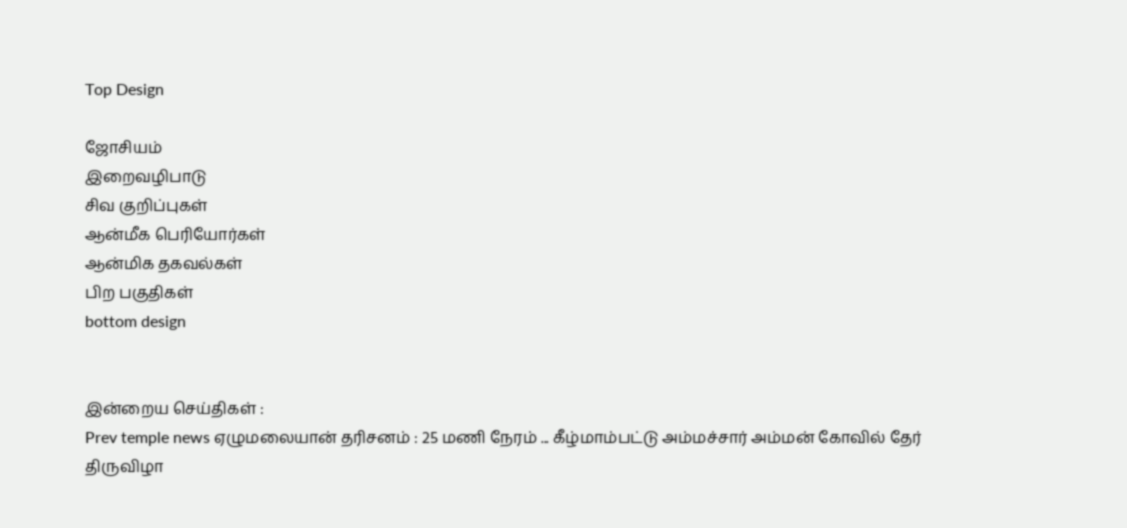Top Design

ஜோசியம்
இறைவழிபாடு
சிவ குறிப்புகள்
ஆன்மீக பெரியோர்கள்
ஆன்மிக தகவல்கள்
பிற பகுதிகள்
bottom design


இன்றைய செய்திகள் :
Prev temple news ஏழுமலையான் தரிசனம் : 25 மணி நேரம் ... கீழ்மாம்பட்டு அம்மச்சார் அம்மன் கோவில் தேர் திருவிழா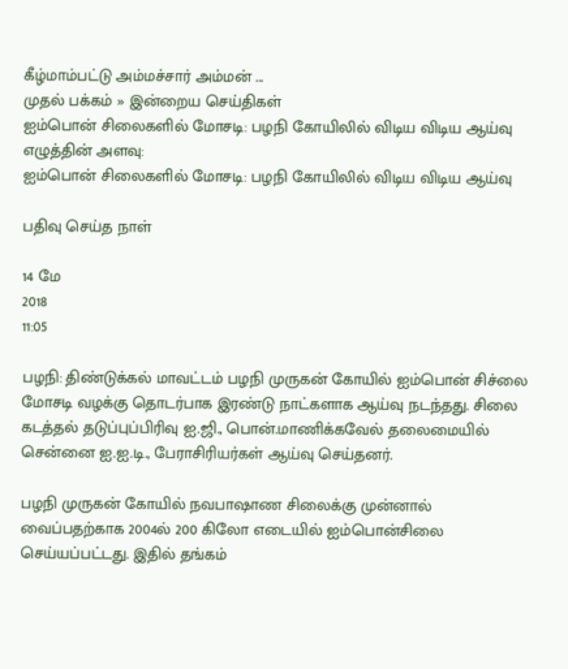கீழ்மாம்பட்டு அம்மச்சார் அம்மன் ...
முதல் பக்கம் » இன்றைய செய்திகள்
ஐம்பொன் சிலைகளில் மோசடி: பழநி கோயிலில் விடிய விடிய ஆய்வு
எழுத்தின் அளவு:
ஐம்பொன் சிலைகளில் மோசடி: பழநி கோயிலில் விடிய விடிய ஆய்வு

பதிவு செய்த நாள்

14 மே
2018
11:05

பழநி: திண்டுக்கல் மாவட்டம் பழநி முருகன் கோயில் ஐம்பொன் சிச்லை மோசடி வழக்கு தொடர்பாக இரண்டு நாட்களாக ஆய்வு நடந்தது. சிலை கடத்தல் தடுப்புப்பிரிவு ஐ.ஜி., பொன்.மாணிக்கவேல் தலைமையில் சென்னை ஐ.ஐ.டி., பேராசிரியர்கள் ஆய்வு செய்தனர்.

பழநி முருகன் கோயில் நவபாஷாண சிலைக்கு முன்னால் வைப்பதற்காக 2004ல் 200 கிலோ எடையில் ஐம்பொன்சிலை செய்யப்பட்டது. இதில் தங்கம்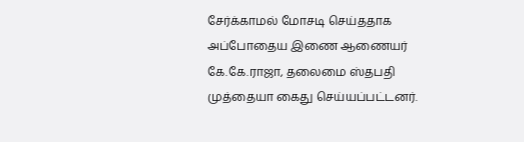சேர்க்காமல் மோசடி செய்ததாக அப்போதைய இணை ஆணையர் கே.கே.ராஜா, தலைமை ஸ்தபதி முத்தையா கைது செய்யப்பட்டனர்.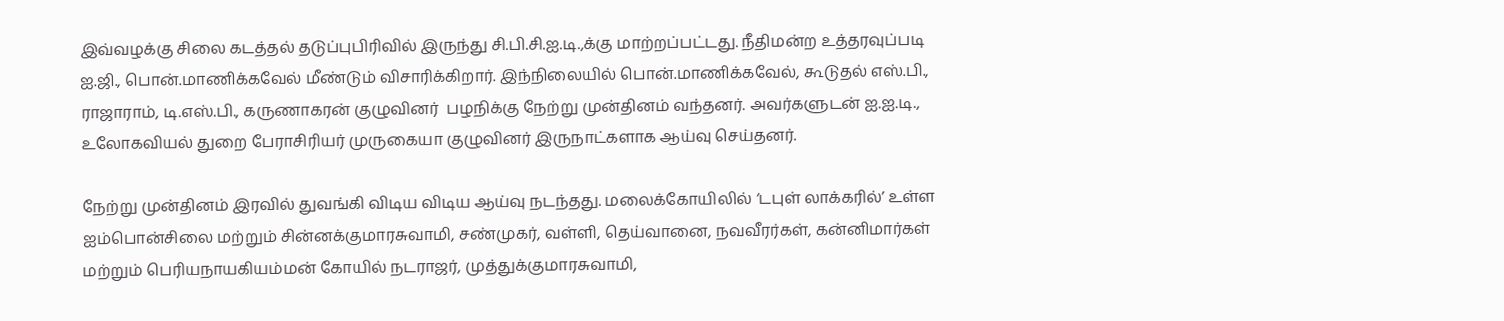இவ்வழக்கு சிலை கடத்தல் தடுப்புபிரிவில் இருந்து சி.பி.சி.ஐ.டி.,க்கு மாற்றப்பட்டது. நீதிமன்ற உத்தரவுப்படி ஐ.ஜி., பொன்.மாணிக்கவேல் மீண்டும் விசாரிக்கிறார். இந்நிலையில் பொன்.மாணிக்கவேல், கூடுதல் எஸ்.பி., ராஜாராம், டி.எஸ்.பி., கருணாகரன் குழுவினர்  பழநிக்கு நேற்று முன்தினம் வந்தனர். அவர்களுடன் ஐ.ஐ.டி., உலோகவியல் துறை பேராசிரியர் முருகையா குழுவினர் இருநாட்களாக ஆய்வு செய்தனர்.

நேற்று முன்தினம் இரவில் துவங்கி விடிய விடிய ஆய்வு நடந்தது. மலைக்கோயிலில் ‘டபுள் லாக்கரில்’ உள்ள ஐம்பொன்சிலை மற்றும் சின்னக்குமாரசுவாமி, சண்முகர், வள்ளி, தெய்வானை, நவவீரர்கள், கன்னிமார்கள் மற்றும் பெரியநாயகியம்மன் கோயில் நடராஜர், முத்துக்குமாரசுவாமி,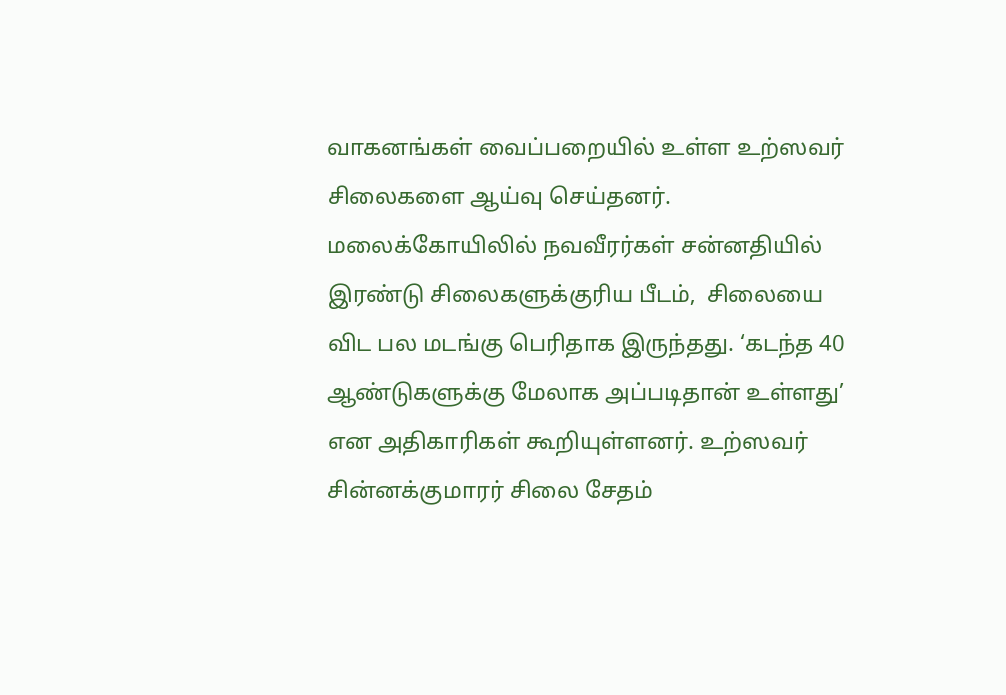வாகனங்கள் வைப்பறையில் உள்ள உற்ஸவர் சிலைகளை ஆய்வு செய்தனர். மலைக்கோயிலில் நவவீரர்கள் சன்னதியில் இரண்டு சிலைகளுக்குரிய பீடம்,  சிலையை விட பல மடங்கு பெரிதாக இருந்தது. ‘கடந்த 40 ஆண்டுகளுக்கு மேலாக அப்படிதான் உள்ளது’ என அதிகாரிகள் கூறியுள்ளனர். உற்ஸவர் சின்னக்குமாரர் சிலை சேதம்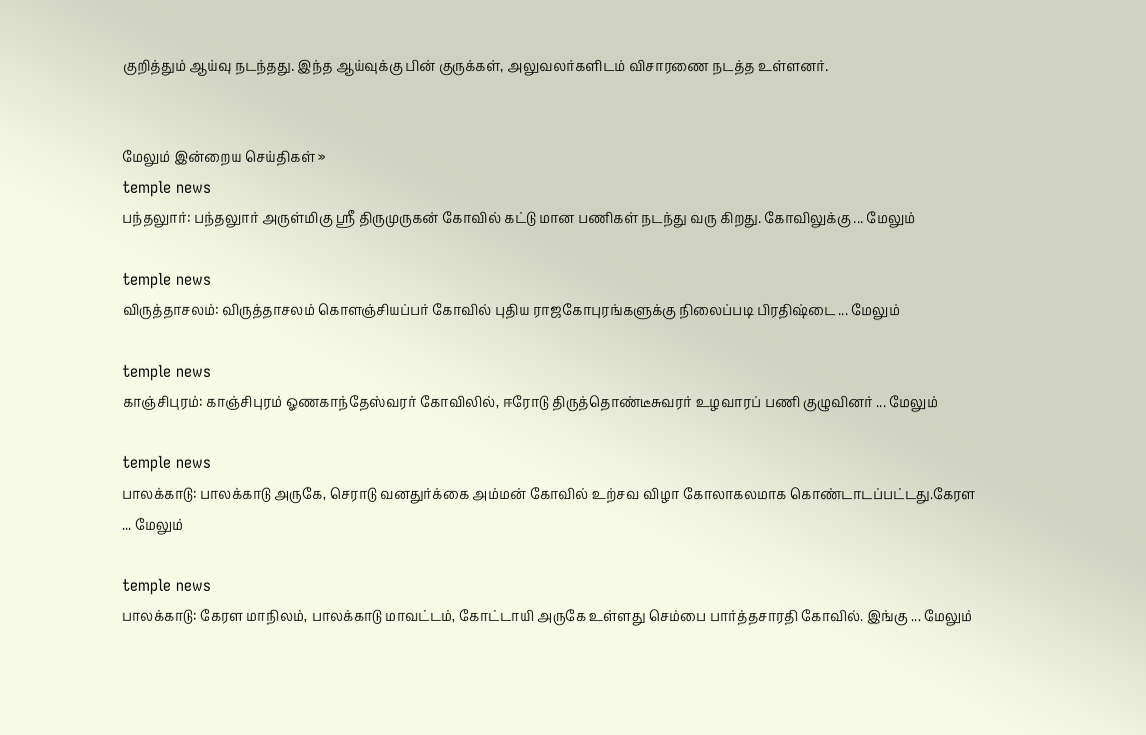குறித்தும் ஆய்வு நடந்தது. இந்த ஆய்வுக்கு பின் குருக்கள், அலுவலர்களிடம் விசாரணை நடத்த உள்ளனர்.


மேலும் இன்றைய செய்திகள் »
temple news
பந்தலுார்: பந்தலுார் அருள்மிகு ஸ்ரீ திருமுருகன் கோவில் கட்டு மான பணிகள் நடந்து வரு கிறது. கோவிலுக்கு ... மேலும்

temple news
விருத்தாசலம்: விருத்தாசலம் கொளஞ்சியப்பர் கோவில் புதிய ராஜகோபுரங்களுக்கு நிலைப்படி பிரதிஷ்டை ... மேலும்

temple news
காஞ்சிபுரம்: காஞ்சிபுரம் ஓணகாந்தேஸ்வரர் கோவிலில், ஈரோடு திருத்தொண்டீசுவரர் உழவாரப் பணி குழுவினர் ... மேலும்

temple news
பாலக்காடு: பாலக்காடு அருகே, செராடு வனதுர்க்கை அம்மன் கோவில் உற்சவ விழா கோலாகலமாக கொண்டாடப்பட்டது.கேரள ... மேலும்

temple news
பாலக்காடு: கேரள மாநிலம், பாலக்காடு மாவட்டம், கோட்டாயி அருகே உள்ளது செம்பை பார்த்தசாரதி கோவில். இங்கு ... மேலும்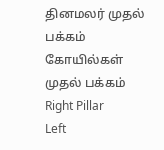தினமலர் முதல் பக்கம்   கோயில்கள் முதல் பக்கம்
Right Pillar
Left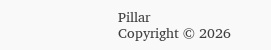Pillar
Copyright © 2026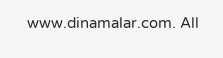www.dinamalar.com. All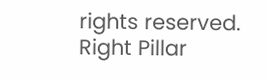rights reserved.
Right Pillar